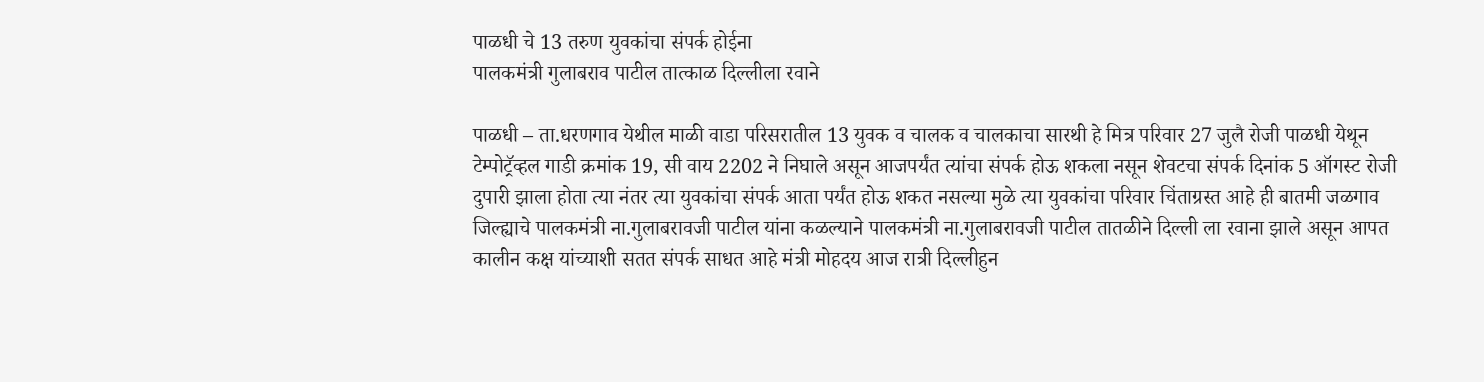पाळधी चे 13 तरुण युवकांचा संपर्क होईना
पालकमंत्री गुलाबराव पाटील तात्काळ दिल्लीला रवाने

पाळधी – ता.धरणगाव येथील माळी वाडा परिसरातील 13 युवक व चालक व चालकाचा सारथी हे मित्र परिवार 27 जुलै रोजी पाळधी येथून टेम्पोट्रॅव्हल गाडी क्रमांक 19, सी वाय 2202 ने निघाले असून आजपर्यंत त्यांचा संपर्क होऊ शकला नसून शेवटचा संपर्क दिनांक 5 ऑगस्ट रोजी दुपारी झाला होता त्या नंतर त्या युवकांचा संपर्क आता पर्यंत होऊ शकत नसल्या मुळे त्या युवकांचा परिवार चिंताग्रस्त आहे ही बातमी जळगाव जिल्ह्याचे पालकमंत्री ना.गुलाबरावजी पाटील यांना कळल्याने पालकमंत्री ना.गुलाबरावजी पाटील तातळीने दिल्ली ला रवाना झाले असून आपत कालीन कक्ष यांच्याशी सतत संपर्क साधत आहे मंत्री मोहदय आज रात्री दिल्लीहुन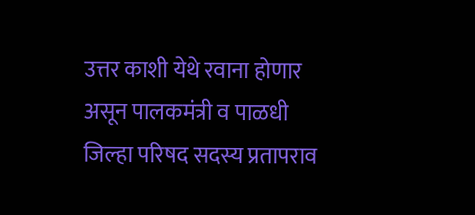उत्तर काशी येथे रवाना होणार असून पालकमंत्री व पाळधी जिल्हा परिषद सदस्य प्रतापराव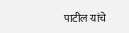पाटील यांचे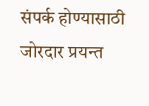संपर्क होण्यासाठी जोरदार प्रयन्त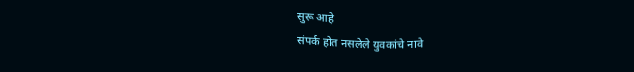सुरू आहे
संपर्क होत नसलेले युवकांचे नावे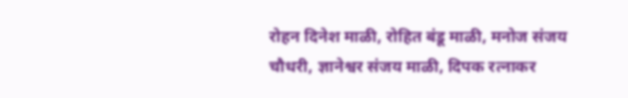रोहन दिनेश माळी, रोहित बंडू माळी, मनोज संजय चौधरी, ज्ञानेश्वर संजय माळी, दिपक रत्नाकर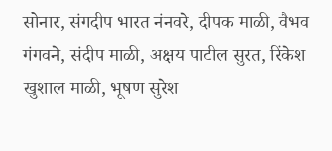सोनार, संगदीप भारत नंनवरे, दीपक माळी, वैभव गंगवने, संदीप माळी, अक्षय पाटील सुरत, रिंकेश खुशाल माळी, भूषण सुरेश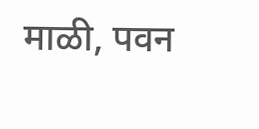माळी, पवन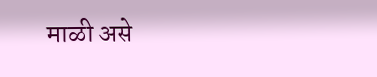माळी असे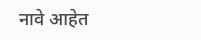नावे आहेत